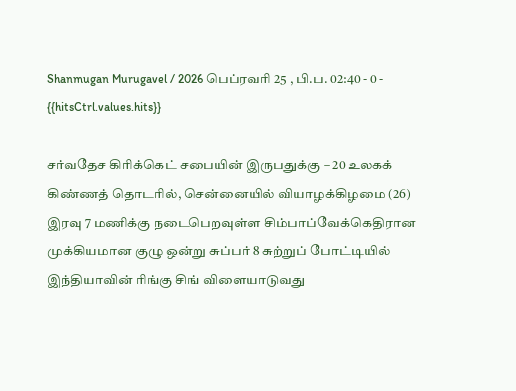Shanmugan Murugavel / 2026 பெப்ரவரி 25 , பி.ப. 02:40 - 0 - {{hitsCtrl.values.hits}}

சர்வதேச கிரிக்கெட் சபையின் இருபதுக்கு – 20 உலகக் கிண்ணத் தொடரில், சென்னையில் வியாழக்கிழமை (26) இரவு 7 மணிக்கு நடைபெறவுள்ள சிம்பாப்வேக்கெதிரான முக்கியமான குழு ஒன்று சுப்பர் 8 சுற்றுப் போட்டியில் இந்தியாவின் ரிங்கு சிங் விளையாடுவது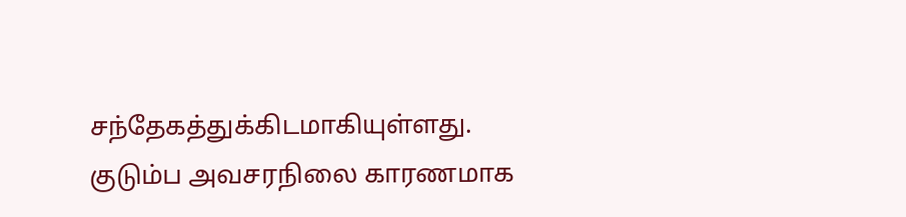சந்தேகத்துக்கிடமாகியுள்ளது.
குடும்ப அவசரநிலை காரணமாக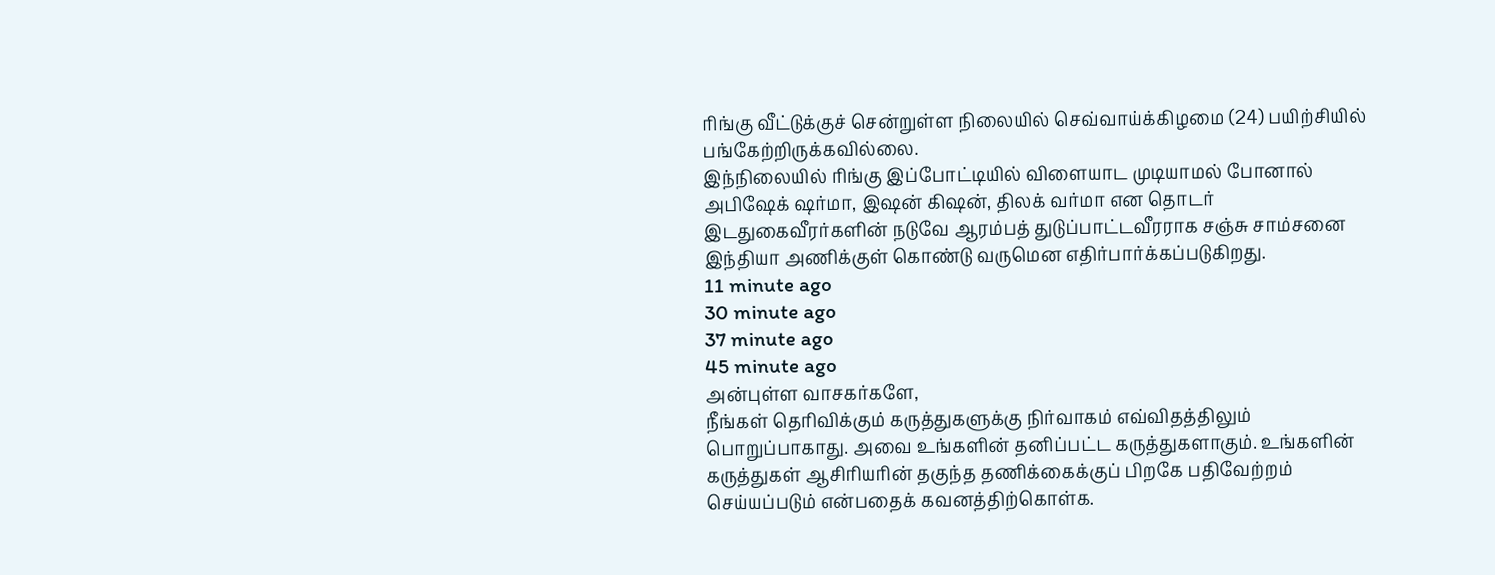ரிங்கு வீட்டுக்குச் சென்றுள்ள நிலையில் செவ்வாய்க்கிழமை (24) பயிற்சியில் பங்கேற்றிருக்கவில்லை.
இந்நிலையில் ரிங்கு இப்போட்டியில் விளையாட முடியாமல் போனால் அபிஷேக் ஷர்மா, இஷன் கிஷன், திலக் வர்மா என தொடர் இடதுகைவீரர்களின் நடுவே ஆரம்பத் துடுப்பாட்டவீரராக சஞ்சு சாம்சனை இந்தியா அணிக்குள் கொண்டு வருமென எதிர்பார்க்கப்படுகிறது.
11 minute ago
30 minute ago
37 minute ago
45 minute ago
அன்புள்ள வாசகர்களே,
நீங்கள் தெரிவிக்கும் கருத்துகளுக்கு நிர்வாகம் எவ்விதத்திலும் பொறுப்பாகாது. அவை உங்களின் தனிப்பட்ட கருத்துகளாகும். உங்களின் கருத்துகள் ஆசிரியரின் தகுந்த தணிக்கைக்குப் பிறகே பதிவேற்றம் செய்யப்படும் என்பதைக் கவனத்திற்கொள்க.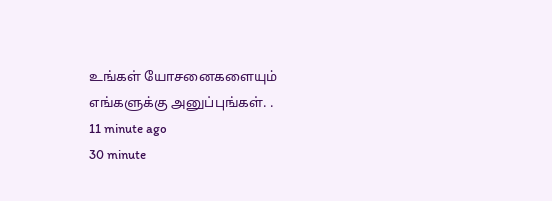உங்கள் யோசனைகளையும் எங்களுக்கு அனுப்புங்கள். .
11 minute ago
30 minute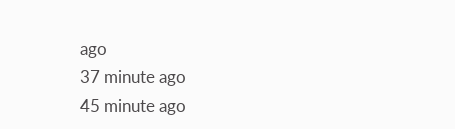ago
37 minute ago
45 minute ago